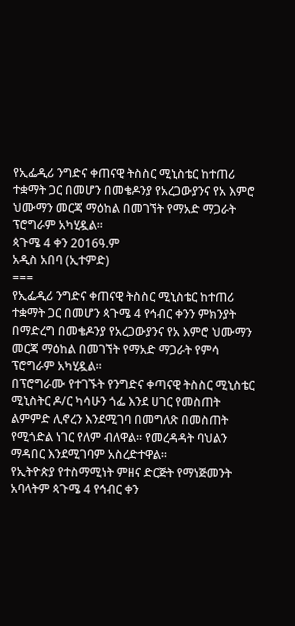የኢፌዲሪ ንግድና ቀጠናዊ ትስስር ሚኒስቴር ከተጠሪ ተቋማት ጋር በመሆን በመቄዶንያ የአረጋውያንና የአ እምሮ ህሙማን መርጃ ማዕከል በመገኘት የማአድ ማጋራት ፕሮግራም አካሂዷል፡፡
ጳጉሜ 4 ቀን 2016ዓ.ም
አዲስ አበባ (ኢተምድ)
===
የኢፌዲሪ ንግድና ቀጠናዊ ትስስር ሚኒስቴር ከተጠሪ ተቋማት ጋር በመሆን ጳጉሜ 4 የኅብር ቀንን ምክንያት በማድረግ በመቄዶንያ የአረጋውያንና የአ እምሮ ህሙማን መርጃ ማዕከል በመገኘት የማአድ ማጋራት የምሳ ፕሮግራም አካሂዷል፡፡
በፕሮግራሙ የተገኙት የንግድና ቀጣናዊ ትስስር ሚኒስቴር ሚኒስትር ዶ/ር ካሳሁን ጎፌ እንደ ሀገር የመስጠት ልምምድ ሊኖረን እንደሚገባ በመግለጽ በመስጠት የሚጎድል ነገር የለም ብለዋል፡፡ የመረዳዳት ባህልን ማዳበር እንደሚገባም አስረድተዋል፡፡
የኢትዮጵያ የተስማሚነት ምዘና ድርጅት የማነጅመንት አባላትም ጳጉሜ 4 የኅብር ቀን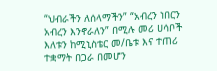“ህብራችን ለሰላማችን” “አብረን ነበርን አብረን እንኖራለን” በሚሉ መሪ ሀሳቦች እለቱን ከሚኒስቴር መ/ቤቱ እና ተጠሪ ተቋማት በጋራ በመሆን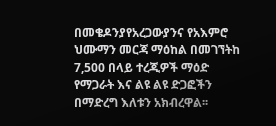በመቄዶንያየአረጋውያንና የአእምሮ ህሙማን መርጃ ማዕከል በመገኘትከ 7,500 በላይ ተረጂዎች ማዕድ የማጋራት እና ልዩ ልዩ ድጋፎችን በማድረግ እለቱን አክብረዋል፡፡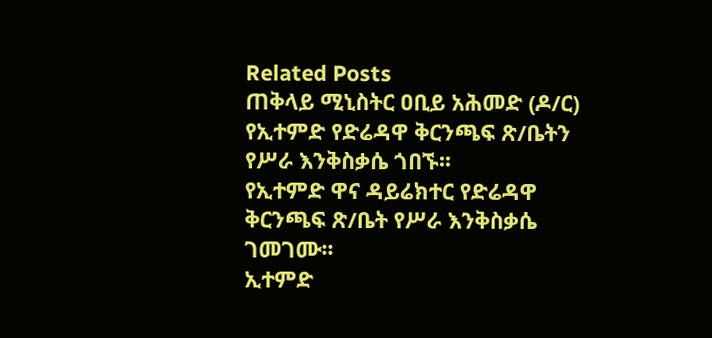Related Posts
ጠቅላይ ሚኒስትር ዐቢይ አሕመድ (ዶ/ር) የኢተምድ የድሬዳዋ ቅርንጫፍ ጽ/ቤትን የሥራ እንቅስቃሴ ጎበኙ፡፡
የኢተምድ ዋና ዳይሬክተር የድሬዳዋ ቅርንጫፍ ጽ/ቤት የሥራ እንቅስቃሴ ገመገሙ፡፡
ኢተምድ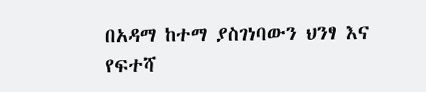በአዳማ ከተማ ያስገነባውን ህንፃ እና የፍተሻ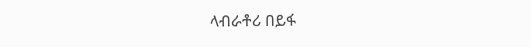ላብራቶሪ በይፋ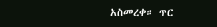አስመረቀ። ጥር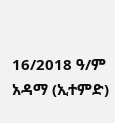16/2018 ዓ/ም አዳማ (ኢተምድ)